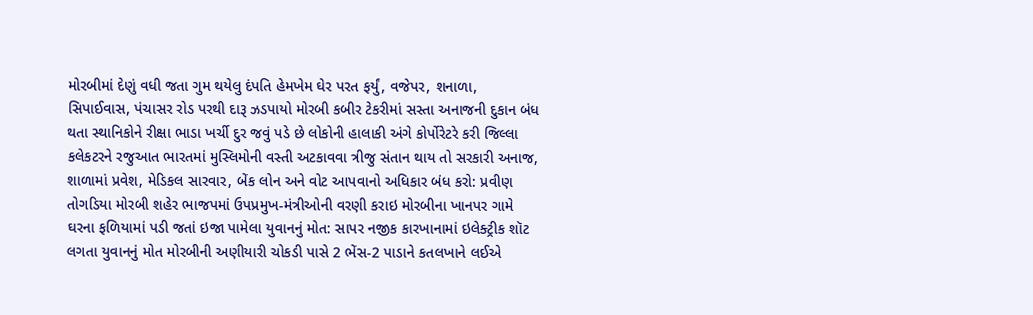મોરબીમાં દેણું વધી જતા ગુમ થયેલુ દંપતિ હેમખેમ ઘેર પરત ફર્યું, વજેપર, શનાળા, સિપાઈવાસ, પંચાસર રોડ પરથી દારૂ ઝડપાયો મોરબી કબીર ટેકરીમાં સસ્તા અનાજની દુકાન બંધ થતા સ્થાનિકોને રીક્ષા ભાડા ખર્ચી દુર જવું પડે છે લોકોની હાલાકી અંગે કોર્પોરેટરે કરી જિલ્લા કલેકટરને રજુઆત ભારતમાં મુસ્લિમોની વસ્તી અટકાવવા ત્રીજુ સંતાન થાય તો સરકારી અનાજ, શાળામાં પ્રવેશ, મેડિકલ સારવાર, બેંક લોન અને વોટ આપવાનો અધિકાર બંધ કરો: પ્રવીણ તોગડિયા મોરબી શહેર ભાજપમાં ઉપપ્રમુખ-મંત્રીઓની વરણી કરાઇ મોરબીના ખાનપર ગામે ઘરના ફળિયામાં પડી જતાં ઇજા પામેલા યુવાનનું મોત: સાપર નજીક કારખાનામાં ઇલેક્ટ્રીક શૉટ લગતા યુવાનનું મોત મોરબીની અણીયારી ચોકડી પાસે 2 ભેંસ-2 પાડાને કતલખાને લઈએ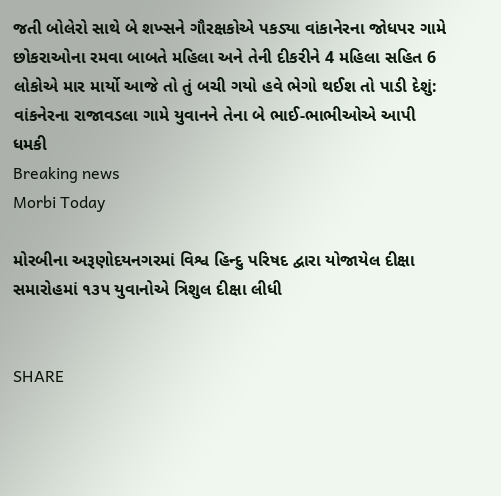જતી બોલેરો સાથે બે શખ્સને ગૌરક્ષકોએ પકડ્યા વાંકાનેરના જોધપર ગામે છોકરાઓના રમવા બાબતે મહિલા અને તેની દીકરીને 4 મહિલા સહિત 6 લોકોએ માર માર્યો આજે તો તું બચી ગયો હવે ભેગો થઈશ તો પાડી દેશું: વાંકનેરના રાજાવડલા ગામે યુવાનને તેના બે ભાઈ-ભાભીઓએ આપી ધમકી
Breaking news
Morbi Today

મોરબીના અરૂણોદયનગરમાં વિશ્વ હિન્દુ પરિષદ દ્વારા યોજાયેલ દીક્ષા સમારોહમાં ૧૩૫ યુવાનોએ ત્રિશુલ દીક્ષા લીધી


SHARE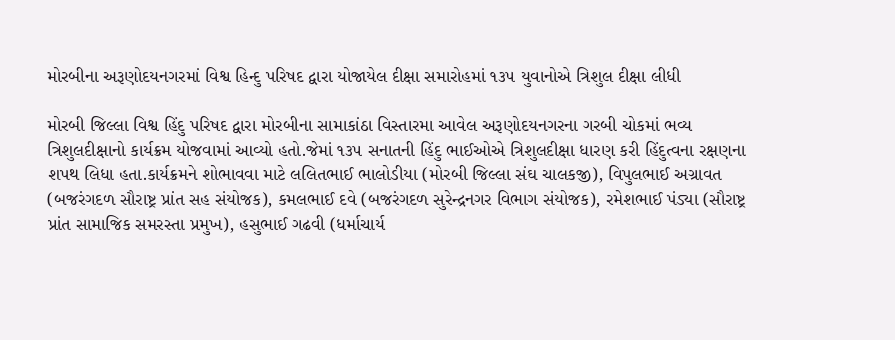મોરબીના અરૂણોદયનગરમાં વિશ્વ હિન્દુ પરિષદ દ્વારા યોજાયેલ દીક્ષા સમારોહમાં ૧૩૫ યુવાનોએ ત્રિશુલ દીક્ષા લીધી

મોરબી જિલ્લા વિશ્વ હિંદુ પરિષદ દ્વારા મોરબીના સામાકાંઠા વિસ્તારમા આવેલ અરૂણોદયનગરના ગરબી ચોકમાં ભવ્ય ત્રિશુલદીક્ષાનો કાર્યક્રમ યોજવામાં આવ્યો હતો.જેમાં ૧૩૫ સનાતની હિંદુ ભાઈઓએ ત્રિશુલદીક્ષા ધારણ કરી હિંદુત્વના રક્ષણના શપથ લિધા હતા.કાર્યક્રમને શોભાવવા માટે લલિતભાઈ ભાલોડીયા (મોરબી જિલ્લા સંઘ ચાલકજી), વિપુલભાઈ અગ્રાવત (બજરંગદળ સૌરાષ્ટ્ર પ્રાંત સહ સંયોજક), કમલભાઈ દવે (બજરંગદળ સુરેન્દ્રનગર વિભાગ સંયોજક), રમેશભાઈ પંડ્યા (સૌરાષ્ટ્ર પ્રાંત સામાજિક સમરસ્તા પ્રમુખ), હસુભાઈ ગઢવી (ધર્માચાર્ય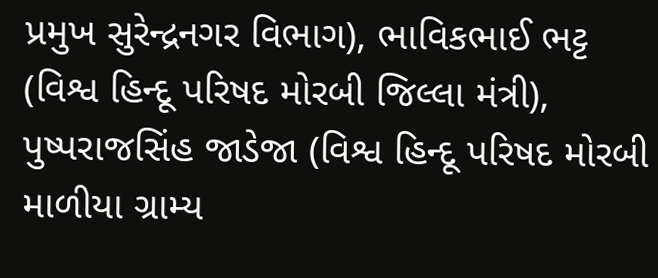પ્રમુખ સુરેન્દ્રનગર વિભાગ), ભાવિકભાઈ ભટ્ટ (વિશ્વ હિન્દૂ પરિષદ મોરબી જિલ્લા મંત્રી), પુષ્પરાજસિંહ જાડેજા (વિશ્વ હિન્દૂ પરિષદ મોરબી માળીયા ગ્રામ્ય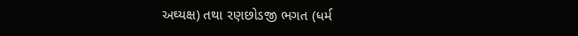અઘ્યક્ષ) તથા રણછોડજી ભગત (ધર્મ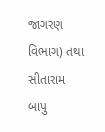જાગરણ વિભાગ) તથા સીતારામ બાપુ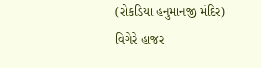(રોકડિયા હનુમાનજી મંદિર) વિગેરે હાજર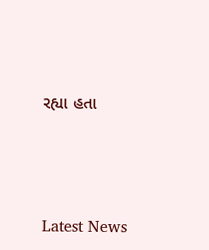રહ્યા હતા






Latest News